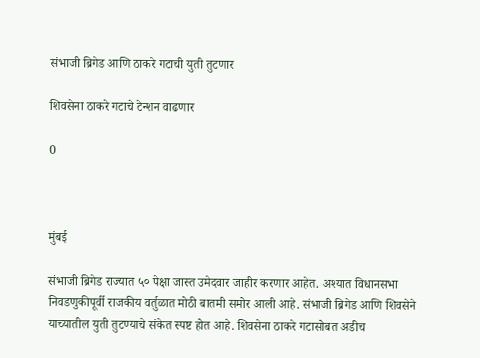संभाजी ब्रिगेड आणि ठाकरे गटाची युती तुटणार

शिवसेना ठाकरे गटाचे टेन्शन वाढणार

0



मुंबई

संभाजी ब्रिगेड राज्यात ५० पेक्षा जास्त उमेदवार जाहीर करणार आहेत. अश्यात विधानसभा निवडणुकीपूर्वी राजकीय वर्तुळात मोठी बातमी समोर आली आहे. संभाजी ब्रिगेड आणि शिवसेने याच्यातील युती तुटण्याचे संकेत स्पष्ट होत आहे. शिवसेना ठाकरे गटासोबत अडीच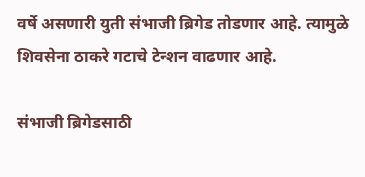वर्षे असणारी युती संभाजी ब्रिगेड तोडणार आहे. त्यामुळे शिवसेना ठाकरे गटाचे टेन्शन वाढणार आहे.

संभाजी ब्रिगेडसाठी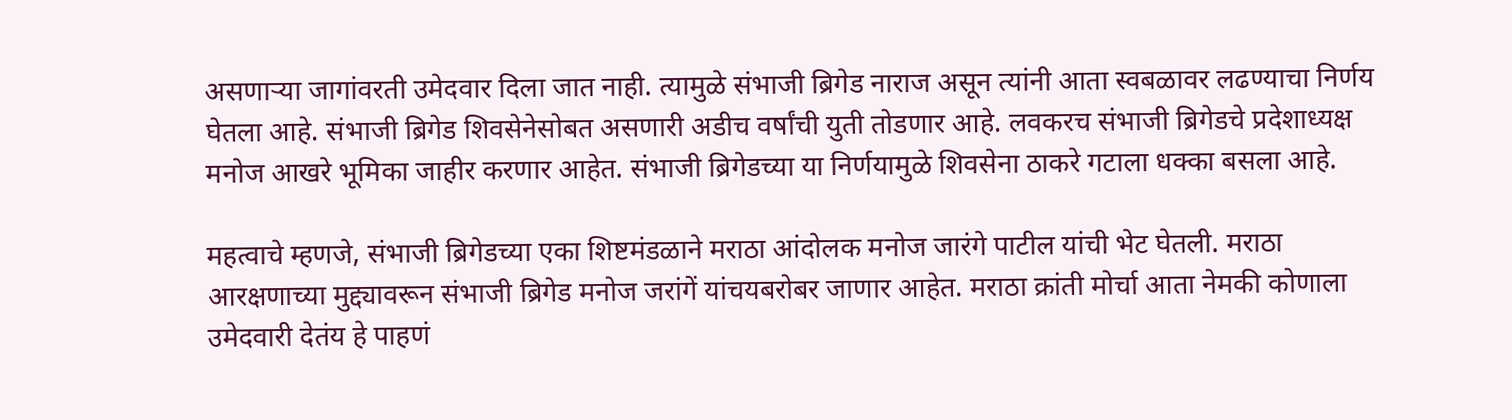असणाऱ्या जागांवरती उमेदवार दिला जात नाही. त्यामुळे संभाजी ब्रिगेड नाराज असून त्यांनी आता स्वबळावर लढण्याचा निर्णय घेतला आहे. संभाजी ब्रिगेड शिवसेनेसोबत असणारी अडीच वर्षांची युती तोडणार आहे. लवकरच संभाजी ब्रिगेडचे प्रदेशाध्यक्ष मनोज आखरे भूमिका जाहीर करणार आहेत. संभाजी ब्रिगेडच्या या निर्णयामुळे शिवसेना ठाकरे गटाला धक्का बसला आहे.

महत्वाचे म्हणजे, संभाजी ब्रिगेडच्या एका शिष्टमंडळाने मराठा आंदोलक मनोज जारंगे पाटील यांची भेट घेतली. मराठा आरक्षणाच्या मुद्द्यावरून संभाजी ब्रिगेड मनोज जरांगें यांचयबरोबर जाणार आहेत. मराठा क्रांती मोर्चा आता नेमकी कोणाला उमेदवारी देतंय हे पाहणं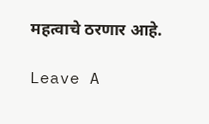महत्वाचे ठरणार आहे.

Leave A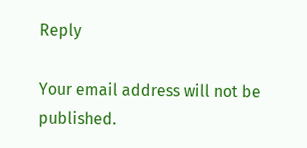Reply

Your email address will not be published.